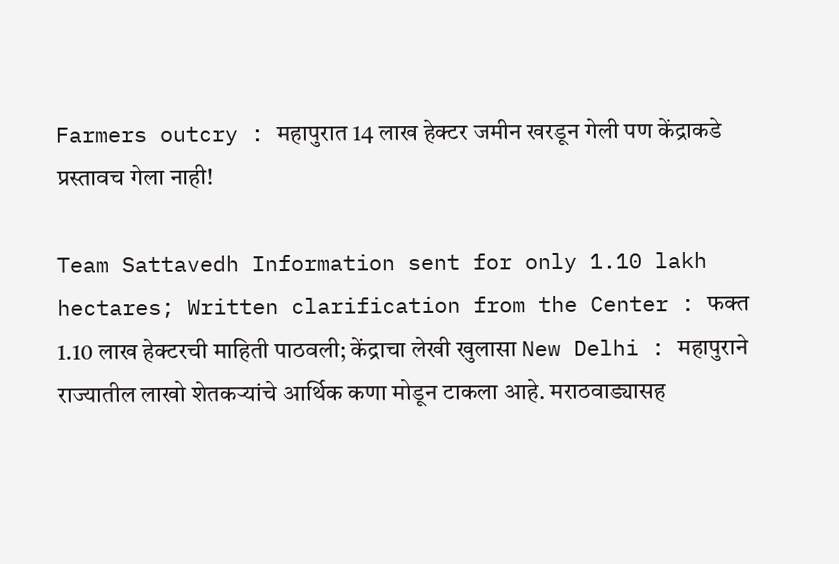Farmers outcry : महापुरात 14 लाख हेक्टर जमीन खरडून गेली पण केंद्राकडे प्रस्तावच गेला नाही!

Team Sattavedh Information sent for only 1.10 lakh hectares; Written clarification from the Center : फक्त 1.10 लाख हेक्टरची माहिती पाठवली; केंद्राचा लेखी खुलासा New Delhi : महापुराने राज्यातील लाखो शेतकऱ्यांचे आर्थिक कणा मोडून टाकला आहे. मराठवाड्यासह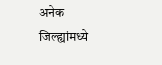अनेक जिल्ह्यांमध्ये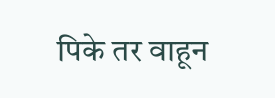पिके तर वाहून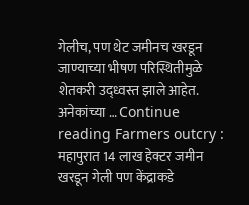गेलीच, पण थेट जमीनच खरडून जाण्याच्या भीषण परिस्थितीमुळे शेतकरी उद्ध्वस्त झाले आहेत. अनेकांच्या … Continue reading Farmers outcry : महापुरात 14 लाख हेक्टर जमीन खरडून गेली पण केंद्राकडे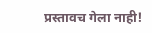प्रस्तावच गेला नाही!